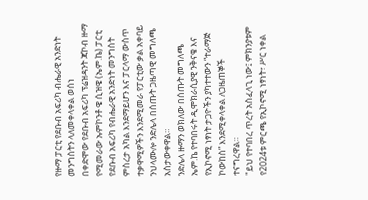የዙማ ፓርቲ የደቡብ አፍሪካ ብሔራዊ አንድነት መንግስትን ላለመቀላቀል ወሰነ
በቀድሞው የደቡብ አፍሪካ ፕሬዝዳንት ጃኮብ ዙማ የሚመራው ኡምኮንቶ ዌ ሲዝዌ (ኤም.ኬ) ፓርቲ የደቡብ አፍሪካ የብሔራዊ አንድነት መንግስት ምስረታ አካል እንደማይሆን እና ፓርላማ ውስጥ ተቃዋሚዎችን እንደሚመራ የፓርቲው ቃል አቀባይ ንህላሙሎ ንድሌላ በሰጡት ጋዜጣዊ መግለጫ አስታውቀዋል።
ንድሌላ ዙማን ወክለው በሰጡት መግለጫ ኤም.ኬ የተባበሩት ዲሞክራሲያዊ ንቅናቄ እና የኢኮኖሚ ነፃነት ታጋዮችን ያካተተውን “ተራማጅ ኮውከስ” እንደሚቀላቀል ለጋዜጠኞች ተናግረዋል።
"ይህ የተባበረ ጥረት አስፈላጊ ነው፤ ምክንያቱም የ2024ቱ ምርጫ የኢኮኖሚ ነፃነት፣ ሥር ነቀል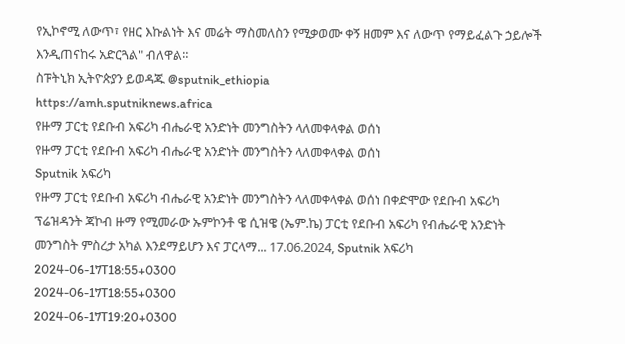የኢኮኖሚ ለውጥ፣ የዘር እኩልነት እና መሬት ማስመለስን የሚቃወሙ ቀኝ ዘመም እና ለውጥ የማይፈልጉ ኃይሎች እንዲጠናከሩ አድርጓል" ብለዋል።
ስፑትኒክ ኢትዮጵያን ይወዳጁ @sputnik_ethiopia
https://amh.sputniknews.africa
የዙማ ፓርቲ የደቡብ አፍሪካ ብሔራዊ አንድነት መንግስትን ላለመቀላቀል ወሰነ
የዙማ ፓርቲ የደቡብ አፍሪካ ብሔራዊ አንድነት መንግስትን ላለመቀላቀል ወሰነ
Sputnik አፍሪካ
የዙማ ፓርቲ የደቡብ አፍሪካ ብሔራዊ አንድነት መንግስትን ላለመቀላቀል ወሰነ በቀድሞው የደቡብ አፍሪካ ፕሬዝዳንት ጃኮብ ዙማ የሚመራው ኡምኮንቶ ዌ ሲዝዌ (ኤም.ኬ) ፓርቲ የደቡብ አፍሪካ የብሔራዊ አንድነት መንግስት ምስረታ አካል እንደማይሆን እና ፓርላማ... 17.06.2024, Sputnik አፍሪካ
2024-06-17T18:55+0300
2024-06-17T18:55+0300
2024-06-17T19:20+0300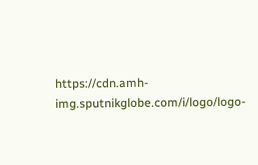https://cdn.amh-img.sputnikglobe.com/i/logo/logo-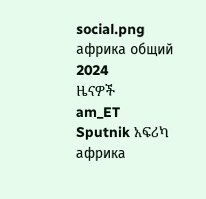social.png
африка общий
2024
ዜናዎች
am_ET
Sputnik አፍሪካ
африка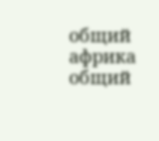общий
африка общий